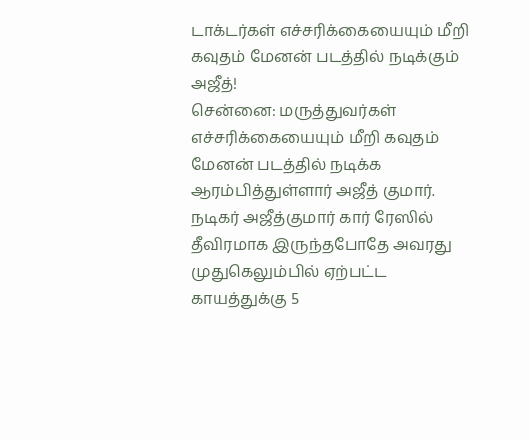டாக்டர்கள் எச்சரிக்கையையும் மீறி கவுதம் மேனன் படத்தில் நடிக்கும் அஜீத்!
சென்னை: மருத்துவர்கள் எச்சரிக்கையையும் மீறி கவுதம் மேனன் படத்தில் நடிக்க ஆரம்பித்துள்ளார் அஜீத் குமார்.
நடிகர் அஜீத்குமார் கார் ரேஸில் தீவிரமாக இருந்தபோதே அவரது முதுகெலும்பில் ஏற்பட்ட காயத்துக்கு 5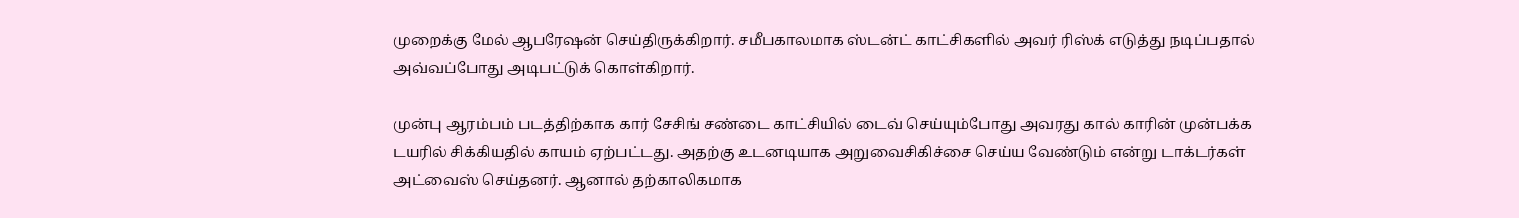முறைக்கு மேல் ஆபரேஷன் செய்திருக்கிறார். சமீபகாலமாக ஸ்டன்ட் காட்சிகளில் அவர் ரிஸ்க் எடுத்து நடிப்பதால் அவ்வப்போது அடிபட்டுக் கொள்கிறார்.

முன்பு ஆரம்பம் படத்திற்காக கார் சேசிங் சண்டை காட்சியில் டைவ் செய்யும்போது அவரது கால் காரின் முன்பக்க டயரில் சிக்கியதில் காயம் ஏற்பட்டது. அதற்கு உடனடியாக அறுவைசிகிச்சை செய்ய வேண்டும் என்று டாக்டர்கள் அட்வைஸ் செய்தனர். ஆனால் தற்காலிகமாக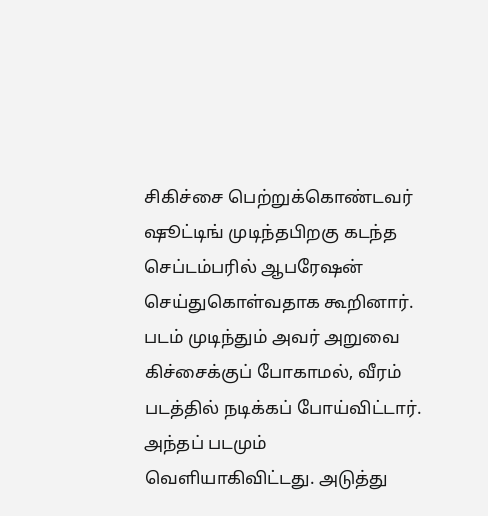சிகிச்சை பெற்றுக்கொண்டவர் ஷூட்டிங் முடிந்தபிறகு கடந்த செப்டம்பரில் ஆபரேஷன் செய்துகொள்வதாக கூறினார்.
படம் முடிந்தும் அவர் அறுவை கிச்சைக்குப் போகாமல், வீரம் படத்தில் நடிக்கப் போய்விட்டார்.
அந்தப் படமும் வெளியாகிவிட்டது. அடுத்து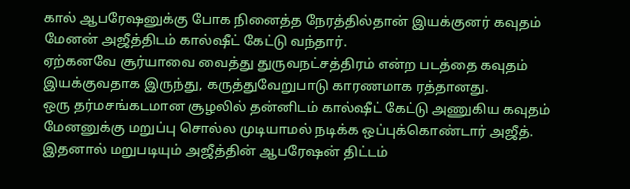கால் ஆபரேஷனுக்கு போக நினைத்த நேரத்தில்தான் இயக்குனர் கவுதம் மேனன் அஜீத்திடம் கால்ஷீட் கேட்டு வந்தார்.
ஏற்கனவே சூர்யாவை வைத்து துருவநட்சத்திரம் என்ற படத்தை கவுதம் இயக்குவதாக இருந்து, கருத்துவேறுபாடு காரணமாக ரத்தானது.
ஒரு தர்மசங்கடமான சூழலில் தன்னிடம் கால்ஷீட் கேட்டு அணுகிய கவுதம் மேனனுக்கு மறுப்பு சொல்ல முடியாமல் நடிக்க ஒப்புக்கொண்டார் அஜீத்.
இதனால் மறுபடியும் அஜீத்தின் ஆபரேஷன் திட்டம்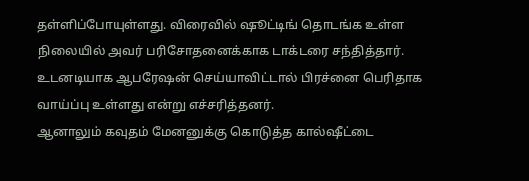தள்ளிப்போயுள்ளது. விரைவில் ஷூட்டிங் தொடங்க உள்ள நிலையில் அவர் பரிசோதனைக்காக டாக்டரை சந்தித்தார். உடனடியாக ஆபரேஷன் செய்யாவிட்டால் பிரச்னை பெரிதாக வாய்ப்பு உள்ளது என்று எச்சரித்தனர்.
ஆனாலும் கவுதம் மேனனுக்கு கொடுத்த கால்ஷீட்டை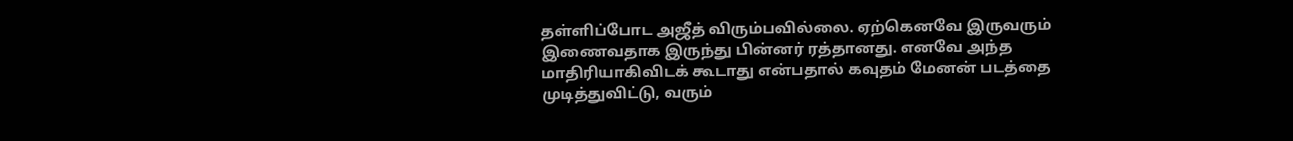தள்ளிப்போட அஜீத் விரும்பவில்லை. ஏற்கெனவே இருவரும் இணைவதாக இருந்து பின்னர் ரத்தானது. எனவே அந்த மாதிரியாகிவிடக் கூடாது என்பதால் கவுதம் மேனன் படத்தை முடித்துவிட்டு, வரும்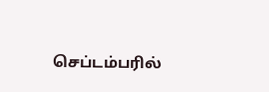செப்டம்பரில்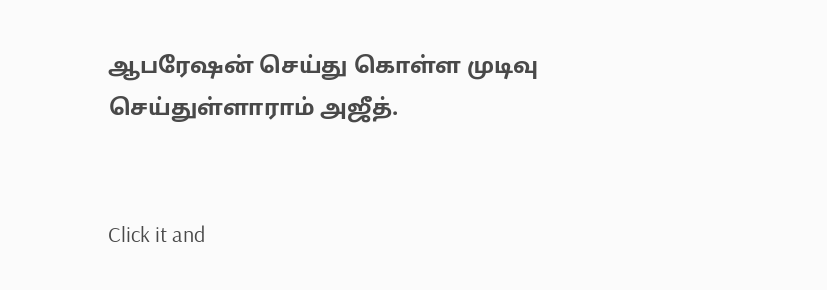ஆபரேஷன் செய்து கொள்ள முடிவு செய்துள்ளாராம் அஜீத்.


Click it and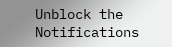Unblock the Notifications